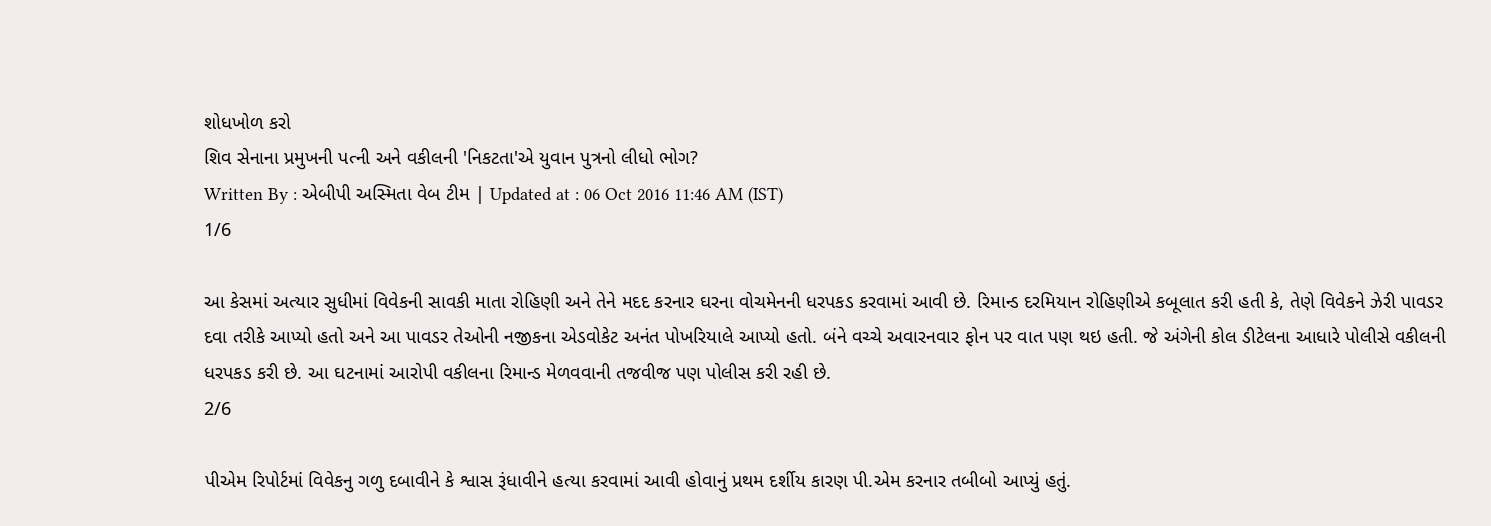શોધખોળ કરો
શિવ સેનાના પ્રમુખની પત્ની અને વકીલની 'નિકટતા'એ યુવાન પુત્રનો લીધો ભોગ?
Written By : એબીપી અસ્મિતા વેબ ટીમ | Updated at : 06 Oct 2016 11:46 AM (IST)
1/6

આ કેસમાં અત્યાર સુધીમાં વિવેકની સાવકી માતા રોહિણી અને તેને મદદ કરનાર ઘરના વોચમેનની ધરપકડ કરવામાં આવી છે. રિમાન્ડ દરમિયાન રોહિણીએ કબૂલાત કરી હતી કે, તેણે વિવેકને ઝેરી પાવડર દવા તરીકે આપ્યો હતો અને આ પાવડર તેઓની નજીકના એડવોકેટ અનંત પોખરિયાલે આપ્યો હતો. બંને વચ્ચે અવારનવાર ફોન પર વાત પણ થઇ હતી. જે અંગેની કોલ ડીટેલના આધારે પોલીસે વકીલની ધરપકડ કરી છે. આ ઘટનામાં આરોપી વકીલના રિમાન્ડ મેળવવાની તજવીજ પણ પોલીસ કરી રહી છે.
2/6

પીએમ રિપોર્ટમાં વિવેકનુ ગળુ દબાવીને કે શ્વાસ રૂંધાવીને હત્યા કરવામાં આવી હોવાનું પ્રથમ દર્શીય કારણ પી.એમ કરનાર તબીબો આપ્યું હતું.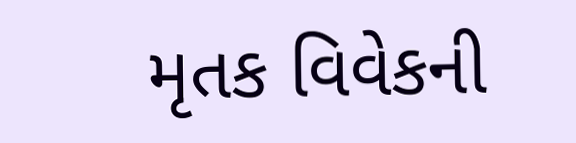મૃતક વિવેકની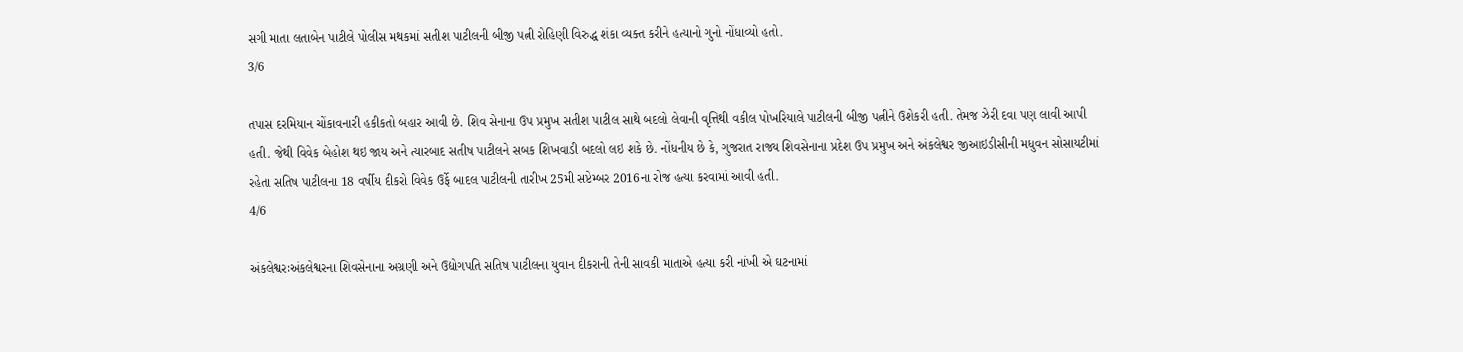સગી માતા લતાબેન પાટીલે પોલીસ મથકમાં સતીશ પાટીલની બીજી પત્ની રોહિણી વિરુદ્ધ શંકા વ્યક્ત કરીને હત્યાનો ગુનો નોંધાવ્યો હતો.
3/6

તપાસ દરમિયાન ચોંકાવનારી હકીકતો બહાર આવી છે. શિવ સેનાના ઉપ પ્રમુખ સતીશ પાટીલ સાથે બદલો લેવાની વૃત્તિથી વકીલ પોખરિયાલે પાટીલની બીજી પત્નીને ઉશેકરી હતી. તેમજ ઝેરી દવા પણ લાવી આપી હતી. જેથી વિવેક બેહોશ થઇ જાય અને ત્યારબાદ સતીષ પાટીલને સબક શિખવાડી બદલો લઇ શકે છે. નોંધનીય છે કે, ગુજરાત રાજ્ય શિવસેનાના પ્રદેશ ઉપ પ્રમુખ અને અંકલેશ્વર જીઆઇડીસીની મધુવન સોસાયટીમાં રહેતા સતિષ પાટીલના 18 વર્ષીય દીકરો વિવેક ઉર્ફે બાદલ પાટીલની તારીખ 25મી સપ્ટેમ્બર 2016ના રોજ હત્યા કરવામાં આવી હતી.
4/6

અંકલેશ્વરઃઅંકલેશ્વરના શિવસેનાના અગ્રણી અને ઉદ્યોગપતિ સતિષ પાટીલના યુવાન દીકરાની તેની સાવકી માતાએ હત્યા કરી નાંખી એ ઘટનામાં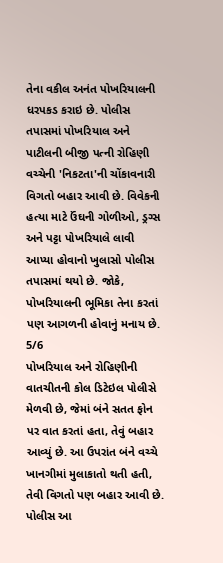તેના વકીલ અનંત પોખરિયાલની ધરપકડ કરાઇ છે. પોલીસ તપાસમાં પોખરિયાલ અને પાટીલની બીજી પત્ની રોહિણી વચ્ચેની 'નિકટતા'ની ચોંકાવનારી વિગતો બહાર આવી છે. વિવેકની હત્યા માટે ઉંઘની ગોળીઓ, ડ્રગ્સ અને પટ્ટા પોખરિયાલે લાવી આપ્યા હોવાનો ખુલાસો પોલીસ તપાસમાં થયો છે. જોકે, પોખરિયાલની ભૂમિકા તેના કરતાં પણ આગળની હોવાનું મનાય છે.
5/6
પોખરિયાલ અને રોહિણીની વાતચીતની કોલ ડિટેઇલ પોલીસે મેળવી છે, જેમાં બંને સતત ફોન પર વાત કરતાં હતા, તેવું બહાર આવ્યું છે. આ ઉપરાંત બંને વચ્ચે ખાનગીમાં મુલાકાતો થતી હતી, તેવી વિગતો પણ બહાર આવી છે. પોલીસ આ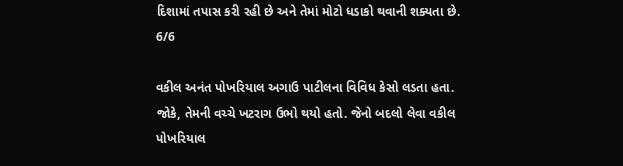દિશામાં તપાસ કરી રહી છે અને તેમાં મોટો ધડાકો થવાની શક્યતા છે.
6/6

વકીલ અનંત પોખરિયાલ અગાઉ પાટીલના વિવિધ કેસો લડતા હતા. જોકે, તેમની વચ્ચે ખટરાગ ઉભો થયો હતો. જેનો બદલો લેવા વકીલ પોખરિયાલ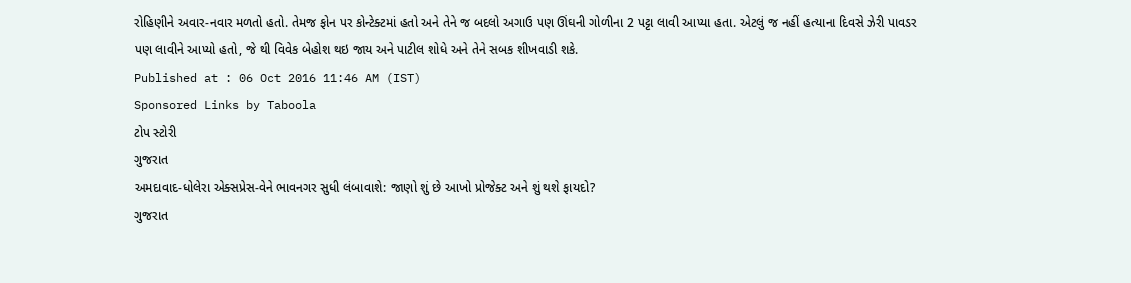રોહિણીને અવાર-નવાર મળતો હતો. તેમજ ફોન પર કોન્ટેક્ટમાં હતો અને તેને જ બદલો અગાઉ પણ ઊંઘની ગોળીના 2 પટ્ટા લાવી આપ્યા હતા. એટલું જ નહીં હત્યાના દિવસે ઝેરી પાવડર પણ લાવીને આપ્યો હતો, જે થી વિવેક બેહોશ થઇ જાય અને પાટીલ શોધે અને તેને સબક શીખવાડી શકે.
Published at : 06 Oct 2016 11:46 AM (IST)
Sponsored Links by Taboola
ટોપ સ્ટોરી
ગુજરાત
અમદાવાદ-ધોલેરા એક્સપ્રેસ-વેને ભાવનગર સુધી લંબાવાશે: જાણો શું છે આખો પ્રોજેક્ટ અને શું થશે ફાયદો?
ગુજરાત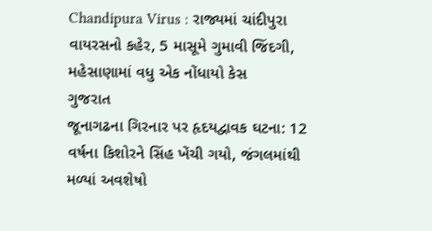Chandipura Virus : રાજ્યમાં ચાંદીપુરા વાયરસનો કહેર, 5 માસૂમે ગુમાવી જિંદગી, મહેસાણામાં વધુ એક નોંધાયો કેસ
ગુજરાત
જૂનાગઢના ગિરનાર પર હૃદયદ્વાવક ઘટના: 12 વર્ષના કિશોરને સિંહ ખેંચી ગયો, જંગલમાંથી મળ્યાં અવશેષો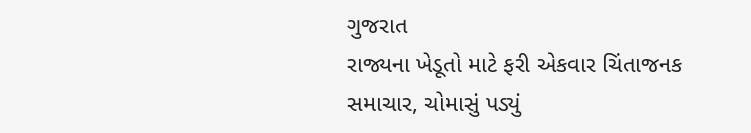ગુજરાત
રાજ્યના ખેડૂતો માટે ફરી એકવાર ચિંતાજનક સમાચાર, ચોમાસું પડ્યું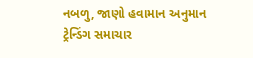નબળુ, જાણો હવામાન અનુમાન
ટ્રેન્ડિંગ સમાચાર